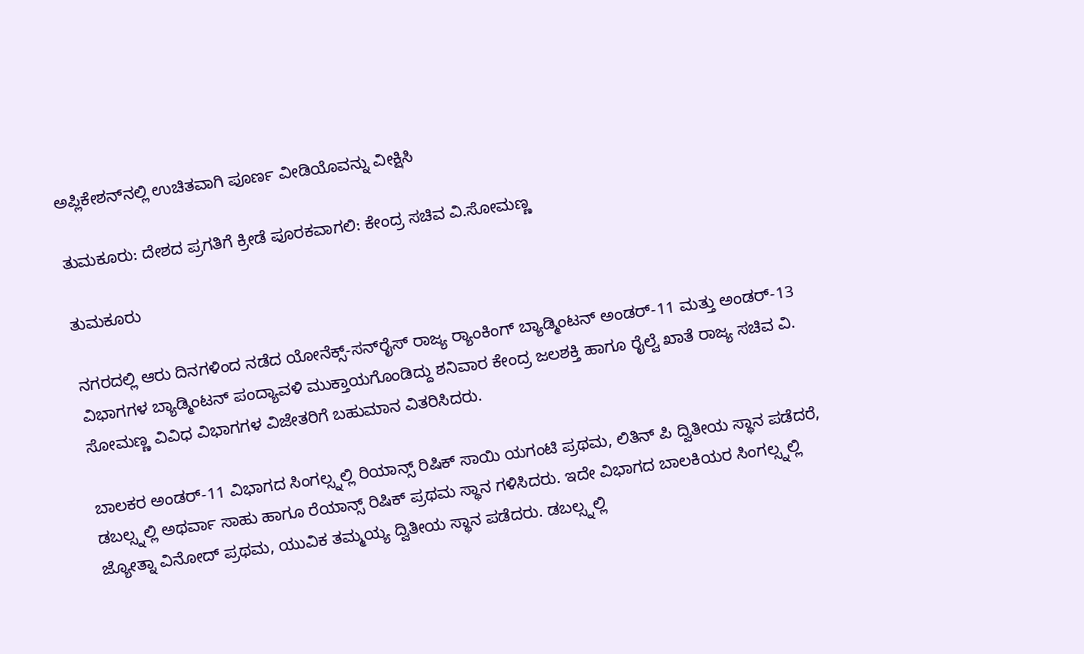ಅಪ್ಲಿಕೇಶನ್‌ನಲ್ಲಿ ಉಚಿತವಾಗಿ ಪೂರ್ಣ ವೀಡಿಯೊವನ್ನು ವೀಕ್ಷಿಸಿ

ತುಮಕೂರು: ದೇಶದ ಪ್ರಗತಿಗೆ ಕ್ರೀಡೆ ಪೂರಕವಾಗಲಿ: ಕೇಂದ್ರ ಸಚಿವ ವಿ.ಸೋಮಣ್ಣ

ತುಮಕೂರು

ನಗರದಲ್ಲಿ ಆರು ದಿನಗಳಿಂದ ನಡೆದ ಯೋನೆಕ್ಸ್-ಸನ್‌ರೈಸ್ ರಾಜ್ಯ ರ‍್ಯಾಂಕಿಂಗ್ ಬ್ಯಾಡ್ಮಿಂಟನ್ ಅಂಡರ್-11 ಮತ್ತು ಅಂಡರ್-13 ವಿಭಾಗಗಳ ಬ್ಯಾಡ್ಮಿಂಟನ್ ಪಂದ್ಯಾವಳಿ ಮುಕ್ತಾಯಗೊಂಡಿದ್ದು ಶನಿವಾರ ಕೇಂದ್ರ ಜಲಶಕ್ತಿ ಹಾಗೂ ರೈಲ್ವೆ ಖಾತೆ ರಾಜ್ಯ ಸಚಿವ ವಿ. ಸೋಮಣ್ಣ ವಿವಿಧ ವಿಭಾಗಗಳ ವಿಜೇತರಿಗೆ ಬಹುಮಾನ ವಿತರಿಸಿದರು.

ಬಾಲಕರ ಅಂಡರ್-11 ವಿಭಾಗದ ಸಿಂಗಲ್ಸ್ನಲ್ಲಿ ರಿಯಾನ್ಸ್ ರಿಷಿಕ್ ಸಾಯಿ ಯಗಂಟಿ ಪ್ರಥಮ, ಲಿತಿನ್ ಪಿ ದ್ವಿತೀಯ ಸ್ಥಾನ ಪಡೆದರೆ, ಡಬಲ್ಸ್ನಲ್ಲಿ ಅಥರ್ವಾ ಸಾಹು ಹಾಗೂ ರೆಯಾನ್ಸ್ ರಿಷಿಕ್ ಪ್ರಥಮ ಸ್ಥಾನ ಗಳಿಸಿದರು. ಇದೇ ವಿಭಾಗದ ಬಾಲಕಿಯರ ಸಿಂಗಲ್ಸ್ನಲ್ಲಿ ಜ್ಯೋತ್ನಾ ವಿನೋದ್ ಪ್ರಥಮ, ಯುವಿಕ ತಮ್ಮಯ್ಯ ದ್ವಿತೀಯ ಸ್ಥಾನ ಪಡೆದರು. ಡಬಲ್ಸ್ನಲ್ಲಿ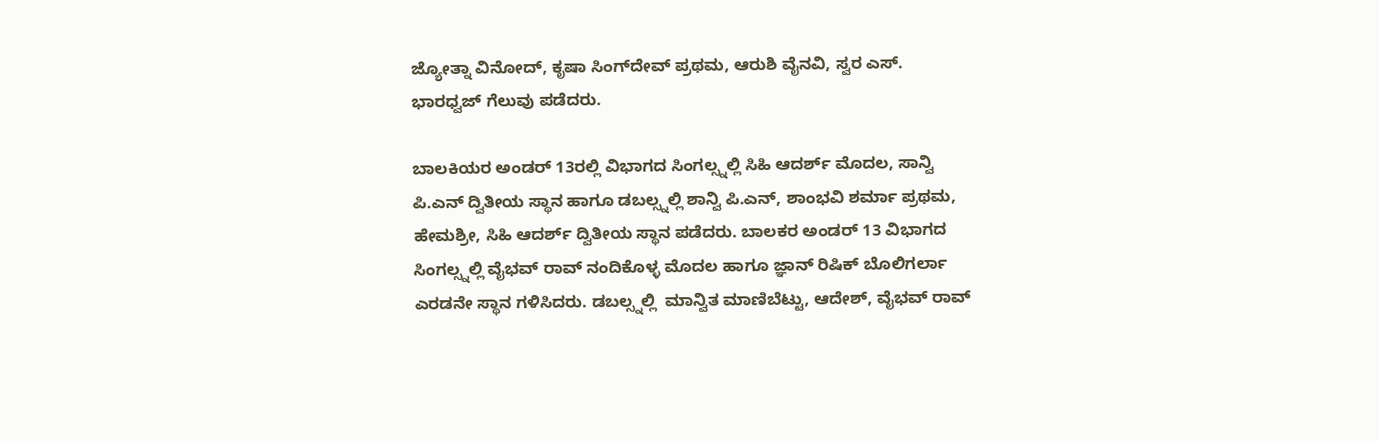ಜ್ಯೋತ್ನಾ ವಿನೋದ್, ಕೃಷಾ ಸಿಂಗ್‌ದೇವ್ ಪ್ರಥಮ, ಆರುಶಿ ವೈನವಿ, ಸ್ವರ ಎಸ್. ಭಾರಧ್ವಜ್ ಗೆಲುವು ಪಡೆದರು.

ಬಾಲಕಿಯರ ಅಂಡರ್ 13ರಲ್ಲಿ ವಿಭಾಗದ ಸಿಂಗಲ್ಸ್ನಲ್ಲಿ ಸಿಹಿ ಆದರ್ಶ್ ಮೊದಲ, ಸಾನ್ವಿ ಪಿ.ಎನ್ ದ್ವಿತೀಯ ಸ್ಥಾನ ಹಾಗೂ ಡಬಲ್ಸ್ನಲ್ಲಿ ಶಾನ್ವಿ ಪಿ.ಎನ್, ಶಾಂಭವಿ ಶರ್ಮಾ ಪ್ರಥಮ, ಹೇಮಶ್ರೀ, ಸಿಹಿ ಆದರ್ಶ್ ದ್ವಿತೀಯ ಸ್ಥಾನ ಪಡೆದರು. ಬಾಲಕರ ಅಂಡರ್ 13 ವಿಭಾಗದ ಸಿಂಗಲ್ಸ್ನಲ್ಲಿ ವೈಭವ್ ರಾವ್ ನಂದಿಕೊಳ್ಳ ಮೊದಲ ಹಾಗೂ ಜ್ಞಾನ್ ರಿಷಿಕ್ ಬೊಲಿಗರ್ಲಾ ಎರಡನೇ ಸ್ಥಾನ ಗಳಿಸಿದರು. ಡಬಲ್ಸ್ನಲ್ಲಿ  ಮಾನ್ವಿತ ಮಾಣಿಬೆಟ್ಟು, ಆದೇಶ್, ವೈಭವ್ ರಾವ್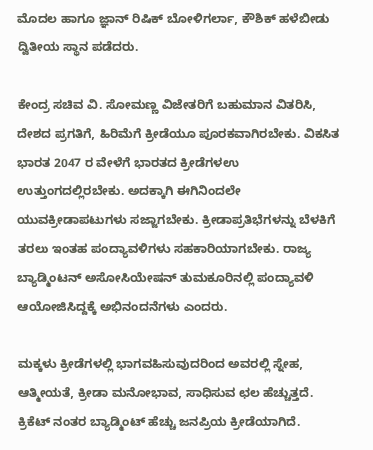ಮೊದಲ ಹಾಗೂ ಜ್ಞಾನ್ ರಿಷಿಕ್ ಬೋಳಿಗರ್ಲಾ, ಕೌಶಿಕ್ ಹಳೆಬೀಡು ದ್ವಿತೀಯ ಸ್ಥಾನ ಪಡೆದರು.

ಕೇಂದ್ರ ಸಚಿವ ವಿ. ಸೋಮಣ್ಣ ವಿಜೇತರಿಗೆ ಬಹುಮಾನ ವಿತರಿಸಿ, ದೇಶದ ಪ್ರಗತಿಗೆ, ಹಿರಿಮೆಗೆ ಕ್ರೀಡೆಯೂ ಪೂರಕವಾಗಿರಬೇಕು. ವಿಕಸಿತ ಭಾರತ 2047 ರ ವೇಳೆಗೆ ಭಾರತದ ಕ್ರೀಡೆಗಳಉ ಉತ್ತುಂಗದಲ್ಲಿರಬೇಕು. ಅದಕ್ಕಾಗಿ ಈಗಿನಿಂದಲೇ ಯುವಕ್ರೀಡಾಪಟುಗಳು ಸಜ್ಜಾಗಬೇಕು. ಕ್ರೀಡಾಪ್ರತಿಭೆಗಳನ್ನು ಬೆಳಕಿಗೆ ತರಲು ಇಂತಹ ಪಂದ್ಯಾವಳಿಗಳು ಸಹಕಾರಿಯಾಗಬೇಕು. ರಾಜ್ಯ ಬ್ಯಾಡ್ಮಿಂಟನ್ ಅಸೋಸಿಯೇಷನ್ ತುಮಕೂರಿನಲ್ಲಿ ಪಂದ್ಯಾವಳಿ ಆಯೋಜಿಸಿದ್ದಕ್ಕೆ ಅಭಿನಂದನೆಗಳು ಎಂದರು.

ಮಕ್ಕಳು ಕ್ರೀಡೆಗಳಲ್ಲಿ ಭಾಗವಹಿಸುವುದರಿಂದ ಅವರಲ್ಲಿ ಸ್ನೇಹ, ಆತ್ಮೀಯತೆ, ಕ್ರೀಡಾ ಮನೋಭಾವ, ಸಾಧಿಸುವ ಛಲ ಹೆಚ್ಚುತ್ತದೆ. ಕ್ರಿಕೆಟ್ ನಂತರ ಬ್ಯಾಡ್ಮಿಂಟ್ ಹೆಚ್ಚು ಜನಪ್ರಿಯ ಕ್ರೀಡೆಯಾಗಿದೆ.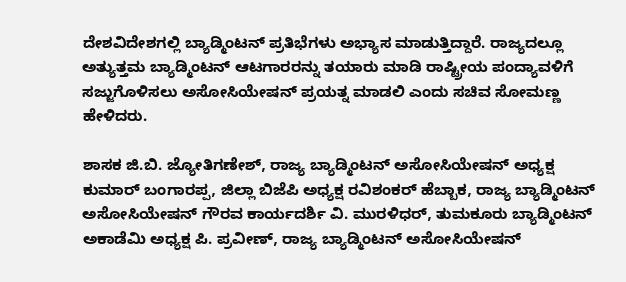ದೇಶವಿದೇಶಗಲ್ಲಿ ಬ್ಯಾಡ್ಮಿಂಟನ್ ಪ್ರತಿಭೆಗಳು ಅಭ್ಯಾಸ ಮಾಡುತ್ತಿದ್ದಾರೆ. ರಾಜ್ಯದಲ್ಲೂ ಅತ್ಯುತ್ತಮ ಬ್ಯಾಡ್ಮಿಂಟನ್ ಆಟಗಾರರನ್ನು ತಯಾರು ಮಾಡಿ ರಾಷ್ಟ್ರೀಯ ಪಂದ್ಯಾವಳಿಗೆ ಸಜ್ಜುಗೊಳಿಸಲು ಅಸೋಸಿಯೇಷನ್ ಪ್ರಯತ್ನ ಮಾಡಲಿ ಎಂದು ಸಚಿವ ಸೋಮಣ್ಣ ಹೇಳಿದರು.

ಶಾಸಕ ಜಿ.ಬಿ. ಜ್ಯೋತಿಗಣೇಶ್, ರಾಜ್ಯ ಬ್ಯಾಡ್ಮಿಂಟನ್ ಅಸೋಸಿಯೇಷನ್ ಅಧ್ಯಕ್ಷ ಕುಮಾರ್ ಬಂಗಾರಪ್ಪ, ಜಿಲ್ಲಾ ಬಿಜೆಪಿ ಅಧ್ಯಕ್ಷ ರವಿಶಂಕರ್ ಹೆಬ್ಬಾಕ, ರಾಜ್ಯ ಬ್ಯಾಡ್ಮಿಂಟನ್ ಅಸೋಸಿಯೇಷನ್ ಗೌರವ ಕಾರ್ಯದರ್ಶಿ ವಿ. ಮುರಳಿಧರ್, ತುಮಕೂರು ಬ್ಯಾಡ್ಮಿಂಟನ್ ಅಕಾಡೆಮಿ ಅಧ್ಯಕ್ಷ ಪಿ. ಪ್ರವೀಣ್, ರಾಜ್ಯ ಬ್ಯಾಡ್ಮಿಂಟನ್ ಅಸೋಸಿಯೇಷನ್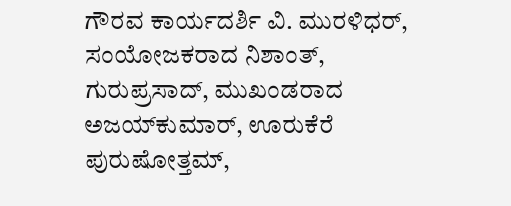ಗೌರವ ಕಾರ್ಯದರ್ಶಿ ವಿ. ಮುರಳಿಧರ್, ಸಂಯೋಜಕರಾದ ನಿಶಾಂತ್, ಗುರುಪ್ರಸಾದ್, ಮುಖಂಡರಾದ ಅಜಯ್‌ಕುಮಾರ್, ಊರುಕೆರೆ ಪುರುಷೋತ್ತಮ್,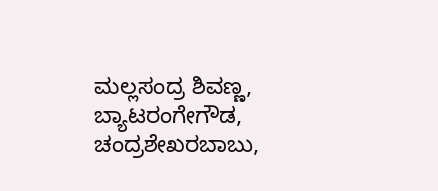ಮಲ್ಲಸಂದ್ರ ಶಿವಣ್ಣ, ಬ್ಯಾಟರಂಗೇಗೌಡ, ಚಂದ್ರಶೇಖರಬಾಬು,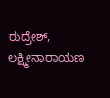ರುದ್ರೇಶ್, ಲಕ್ಷ್ಮೀನಾರಾಯಣ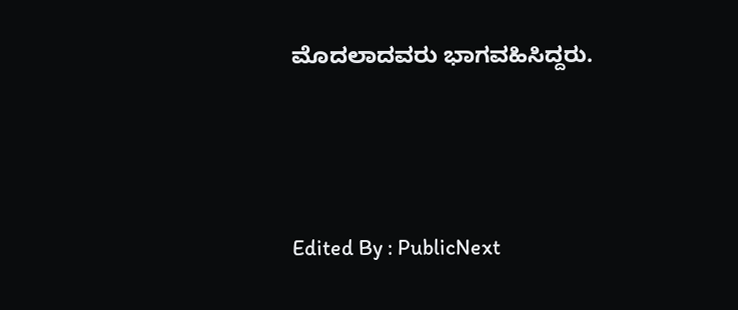ಮೊದಲಾದವರು ಭಾಗವಹಿಸಿದ್ದರು.



Edited By : PublicNext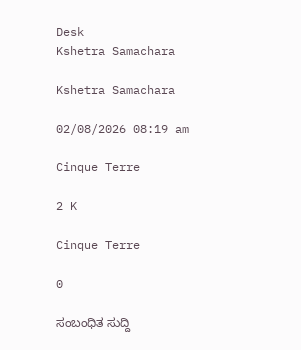Desk
Kshetra Samachara

Kshetra Samachara

02/08/2026 08:19 am

Cinque Terre

2 K

Cinque Terre

0

ಸಂಬಂಧಿತ ಸುದ್ದಿ